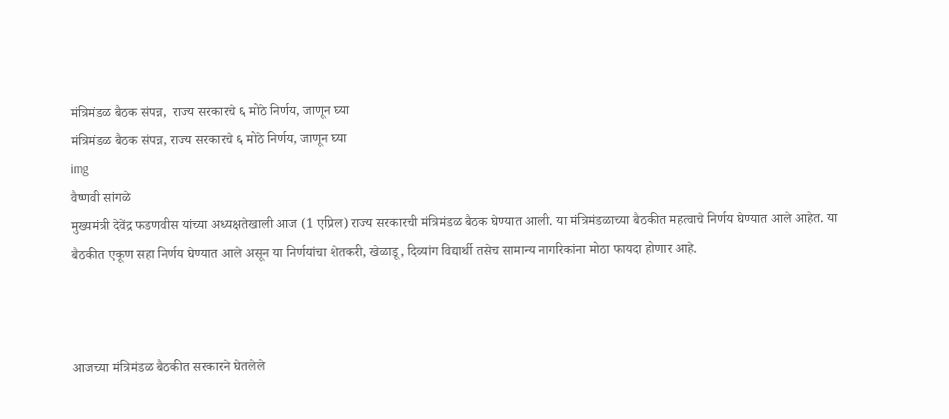मंत्रिमंडळ बैठक संपन्न,  राज्य सरकारचे ६ मोठे निर्णय, जाणून घ्या
मंत्रिमंडळ बैठक संपन्न, राज्य सरकारचे ६ मोठे निर्णय, जाणून घ्या
img
वैष्णवी सांगळे
मुख्यमंत्री देवेंद्र फडणवीस यांच्या अध्यक्षतेखाली आज (1 एप्रिल) राज्य सरकारची मंत्रिमंडळ बैठक घेण्यात आली. या मंत्रिमंडळाच्या बैठकीत महत्वाचे निर्णय घेण्यात आले आहेत. या बैठकीत एकूण सहा निर्णय घेण्यात आले असून या निर्णयांचा शेतकरी, खेळाडू, दिव्यांग विद्यार्थी तसेच सामान्य नागरिकांना मोठा फायदा होणार आहे.



आजच्या मंत्रिमंडळ बैठकीत सरकारने घेतलेले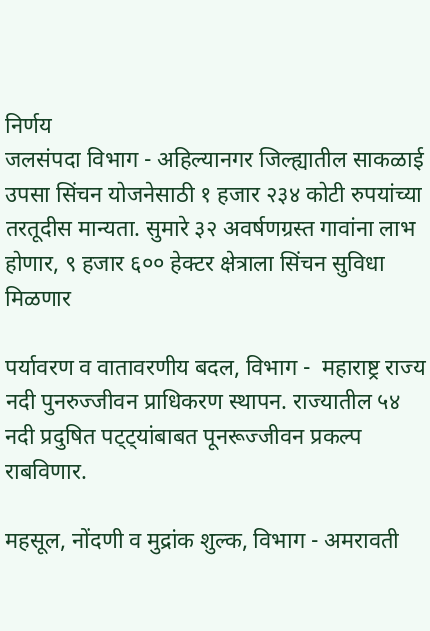निर्णय
जलसंपदा विभाग - अहिल्यानगर जिल्ह्यातील साकळाई उपसा सिंचन योजनेसाठी १ हजार २३४ कोटी रुपयांच्या तरतूदीस मान्यता. सुमारे ३२ अवर्षणग्रस्त गावांना लाभ होणार, ९ हजार ६०० हेक्टर क्षेत्राला सिंचन सुविधा मिळणार

पर्यावरण व वातावरणीय बदल, विभाग -  महाराष्ट्र राज्य नदी पुनरुज्जीवन प्राधिकरण स्थापन. राज्यातील ५४ नदी प्रदुषित पट्ट्यांबाबत पूनरूज्जीवन प्रकल्प राबविणार.

महसूल, नोंदणी व मुद्रांक शुल्क, विभाग - अमरावती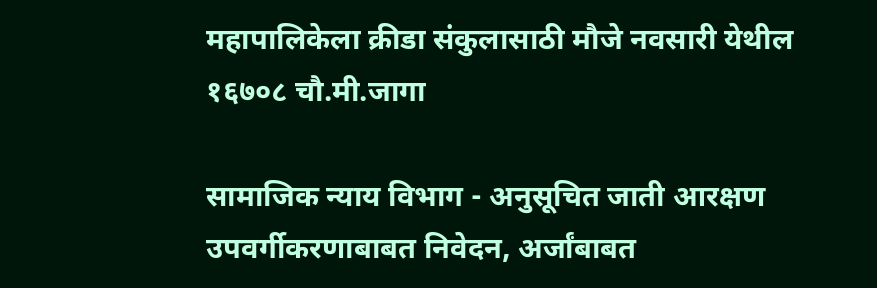महापालिकेला क्रीडा संकुलासाठी मौजे नवसारी येथील १६७०८ चौ.मी.जागा

सामाजिक न्याय विभाग - अनुसूचित जाती आरक्षण उपवर्गीकरणाबाबत निवेदन, अर्जांबाबत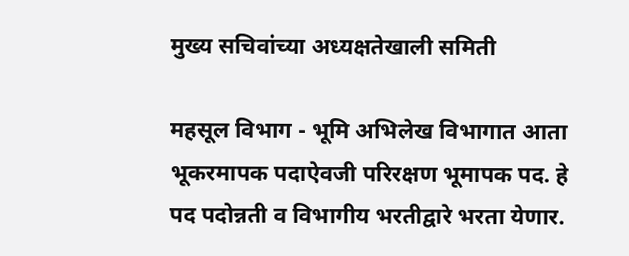मुख्य सचिवांच्या अध्यक्षतेखाली समिती

महसूल विभाग - भूमि अभिलेख विभागात आता भूकरमापक पदाऐवजी परिरक्षण भूमापक पद. हे पद पदोन्नती व विभागीय भरतीद्वारे भरता येणार.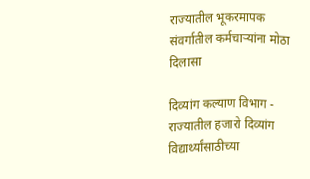राज्यातील भूकरमापक संवर्गातील कर्मचाऱ्यांना मोठा दिलासा

दिव्यांग कल्याण विभाग - राज्यातील हजारो दिव्यांग विद्यार्थ्यांसाठीच्या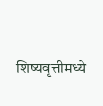शिष्यवृत्तीमध्ये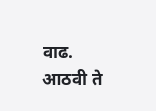वाढ. आठवी ते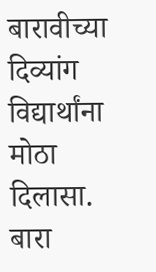बारावीच्या दिव्यांग विद्यार्थांना मोठा दिलासा. बारा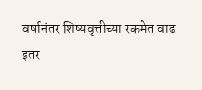वर्षानंतर शिष्यवृत्तीच्या रकमेत वाढ
इतर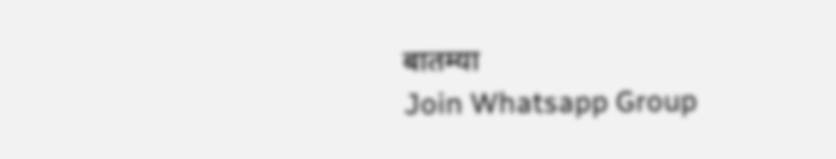बातम्या
Join Whatsapp Group